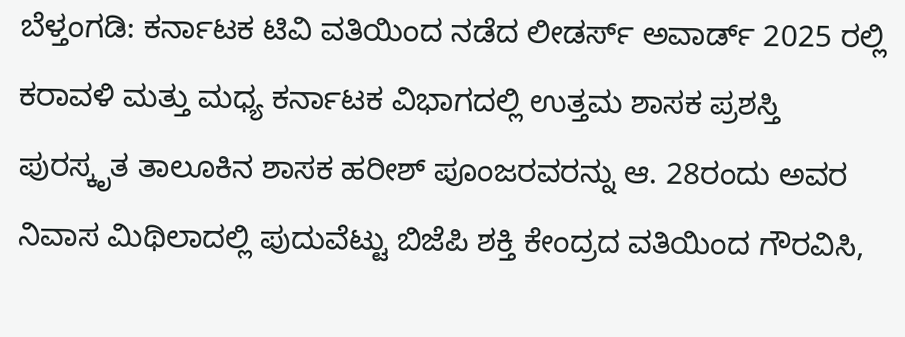ಬೆಳ್ತಂಗಡಿ: ಕರ್ನಾಟಕ ಟಿವಿ ವತಿಯಿಂದ ನಡೆದ ಲೀಡರ್ಸ್ ಅವಾರ್ಡ್ 2025 ರಲ್ಲಿ ಕರಾವಳಿ ಮತ್ತು ಮಧ್ಯ ಕರ್ನಾಟಕ ವಿಭಾಗದಲ್ಲಿ ಉತ್ತಮ ಶಾಸಕ ಪ್ರಶಸ್ತಿ ಪುರಸ್ಕೃತ ತಾಲೂಕಿನ ಶಾಸಕ ಹರೀಶ್ ಪೂಂಜರವರನ್ನು ಆ. 28ರಂದು ಅವರ ನಿವಾಸ ಮಿಥಿಲಾದಲ್ಲಿ ಪುದುವೆಟ್ಟು ಬಿಜೆಪಿ ಶಕ್ತಿ ಕೇಂದ್ರದ ವತಿಯಿಂದ ಗೌರವಿಸಿ,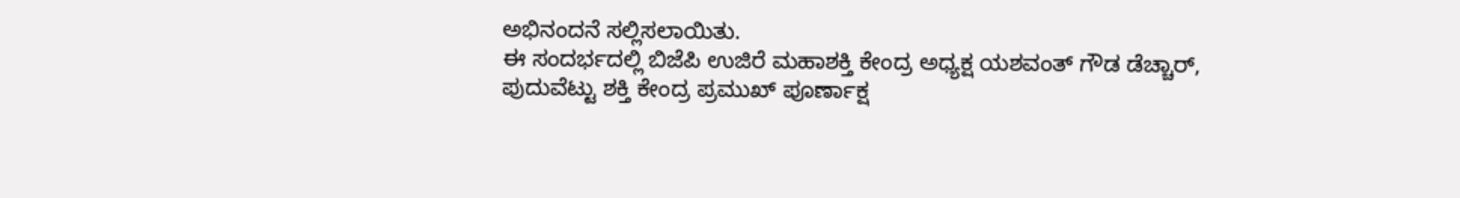ಅಭಿನಂದನೆ ಸಲ್ಲಿಸಲಾಯಿತು.
ಈ ಸಂದರ್ಭದಲ್ಲಿ ಬಿಜೆಪಿ ಉಜಿರೆ ಮಹಾಶಕ್ತಿ ಕೇಂದ್ರ ಅಧ್ಯಕ್ಷ ಯಶವಂತ್ ಗೌಡ ಡೆಚ್ಚಾರ್, ಪುದುವೆಟ್ಟು ಶಕ್ತಿ ಕೇಂದ್ರ ಪ್ರಮುಖ್ ಪೂರ್ಣಾಕ್ಷ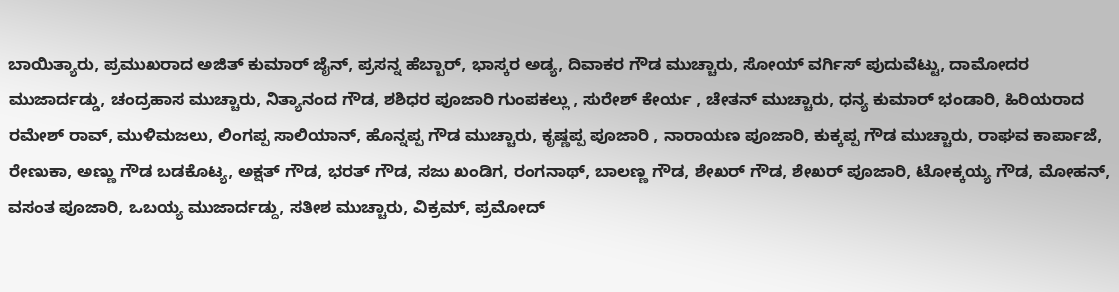ಬಾಯಿತ್ಯಾರು, ಪ್ರಮುಖರಾದ ಅಜಿತ್ ಕುಮಾರ್ ಜೈನ್, ಪ್ರಸನ್ನ ಹೆಬ್ಬಾರ್, ಭಾಸ್ಕರ ಅಡ್ಯ, ದಿವಾಕರ ಗೌಡ ಮುಚ್ಚಾರು, ಸೋಯ್ ವರ್ಗಿಸ್ ಪುದುವೆಟ್ಟು, ದಾಮೋದರ ಮುಜಾರ್ದಡ್ಡು, ಚಂದ್ರಹಾಸ ಮುಚ್ಚಾರು, ನಿತ್ಯಾನಂದ ಗೌಡ, ಶಶಿಧರ ಪೂಜಾರಿ ಗುಂಪಕಲ್ಲು , ಸುರೇಶ್ ಕೇರ್ಯ , ಚೇತನ್ ಮುಚ್ಚಾರು, ಧನ್ಯ ಕುಮಾರ್ ಭಂಡಾರಿ, ಹಿರಿಯರಾದ ರಮೇಶ್ ರಾವ್, ಮುಳಿಮಜಲು, ಲಿಂಗಪ್ಪ ಸಾಲಿಯಾನ್, ಹೊನ್ನಪ್ಪ ಗೌಡ ಮುಚ್ಚಾರು, ಕೃಷ್ಣಪ್ಪ ಪೂಜಾರಿ , ನಾರಾಯಣ ಪೂಜಾರಿ, ಕುಕ್ಕಪ್ಪ ಗೌಡ ಮುಚ್ಚಾರು, ರಾಘವ ಕಾರ್ಪಾಜೆ, ರೇಣುಕಾ, ಅಣ್ಣು ಗೌಡ ಬಡಕೊಟ್ಯ, ಅಕ್ಷತ್ ಗೌಡ, ಭರತ್ ಗೌಡ, ಸಜು ಖಂಡಿಗ, ರಂಗನಾಥ್, ಬಾಲಣ್ಣ ಗೌಡ, ಶೇಖರ್ ಗೌಡ, ಶೇಖರ್ ಪೂಜಾರಿ, ಟೋಕ್ಕಯ್ಯ ಗೌಡ, ಮೋಹನ್, ವಸಂತ ಪೂಜಾರಿ, ಒಬಯ್ಯ ಮುಜಾರ್ದಡ್ದು, ಸತೀಶ ಮುಚ್ಚಾರು, ವಿಕ್ರಮ್, ಪ್ರಮೋದ್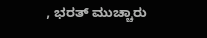, ಭರತ್ ಮುಚ್ಚಾರು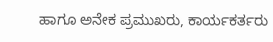ಹಾಗೂ ಅನೇಕ ಪ್ರಮುಖರು, ಕಾರ್ಯಕರ್ತರು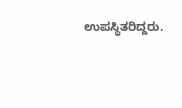ಉಪಸ್ಥಿತರಿದ್ದರು.